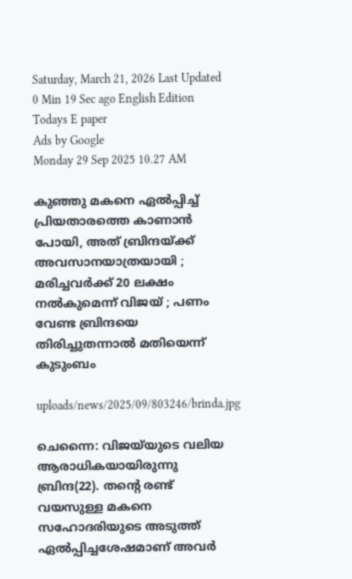Saturday, March 21, 2026 Last Updated 0 Min 19 Sec ago English Edition
Todays E paper
Ads by Google
Monday 29 Sep 2025 10.27 AM

കുഞ്ഞു മകനെ ഏല്‍പ്പിച്ച് പ്രിയതാരത്തെ കാണാന്‍ പോയി, അത് ബ്രിന്ദയ്ക്ക് അവസാനയാത്രയായി ; മരിച്ചവര്‍ക്ക് 20 ലക്ഷം നല്‍കുമെന്ന് വിജയ് ; പണം വേണ്ട ബ്രിന്ദയെ തിരിച്ചുതന്നാല്‍ മതിയെന്ന് കുടുംബം

uploads/news/2025/09/803246/brinda.jpg

ചെന്നൈ: വിജയ്‌യുടെ വലിയ ആരാധികയായിരുന്നു ബ്രിന്ദ(22). തന്റെ രണ്ട് വയസുള്ള മകനെ സഹോദരിയുടെ അടുത്ത് ഏല്‍പ്പിച്ചശേഷമാണ് അവര്‍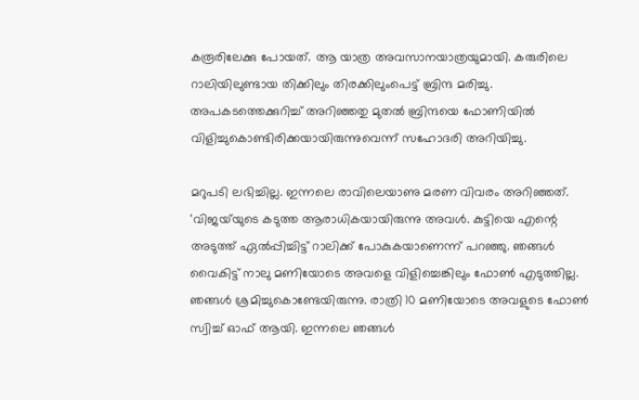കരൂരിലേക്കു പോയത്. ആ യാത്ര അവസാനയാത്രയുമായി. കരുരിലെ റാലിയിലുണ്ടായ തിക്കിലും തിരക്കിലുംപെട്ട് ബ്രിന്ദ മരിച്ചു. അപകടത്തെക്കുറിച്ച് അറിഞ്ഞതു മുതല്‍ ബ്രിന്ദയെ ഫോണിയില്‍ വിളിച്ചുകൊണ്ടിരിക്കയായിരുന്നുവെന്ന് സഹോദരി അറിയിച്ചു.

മറുപടി ലഭിച്ചില്ല. ഇന്നലെ രാവിലെയാണു മരണ വിവരം അറിഞ്ഞത്. 'വിജയ്‌യുടെ കടുത്ത ആരാധികയായിരുന്നു അവള്‍. കുട്ടിയെ എന്റെ അടുത്ത് ഏല്‍പ്പിച്ചിട്ട് റാലിക്ക് പോകുകയാണെന്ന് പറഞ്ഞു. ഞങ്ങള്‍ വൈകിട്ട് നാലു മണിയോടെ അവളെ വിളിച്ചെങ്കിലും ഫോണ്‍ എടുത്തില്ല. ഞങ്ങള്‍ ശ്രമിച്ചുകൊണ്ടേയിരുന്നു. രാത്രി 10 മണിയോടെ അവളുടെ ഫോണ്‍ സ്വിച്ച് ഓഫ് ആയി. ഇന്നലെ ഞങ്ങള്‍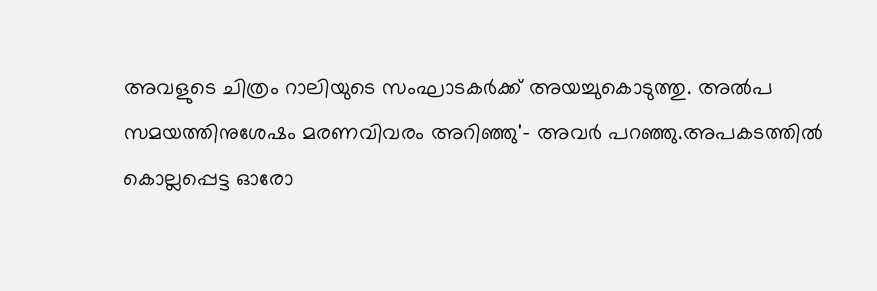അവളുടെ ചിത്രം റാലിയുടെ സംഘാടകര്‍ക്ക് അയച്ചുകൊടുത്തു. അല്‍പ സമയത്തിനുശേഷം മരണവിവരം അറിഞ്ഞു'- അവര്‍ പറഞ്ഞു.അപകടത്തില്‍ കൊല്ലപ്പെട്ട ഓരോ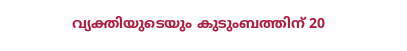വ്യക്തിയുടെയും കുടുംബത്തിന് 20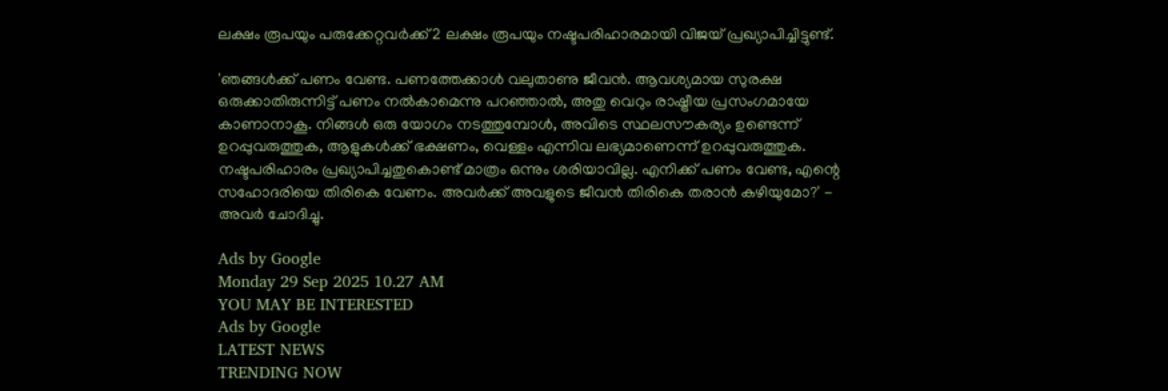ലക്ഷം രൂപയും പരുക്കേറ്റവര്‍ക്ക് 2 ലക്ഷം രൂപയും നഷ്ടപരിഹാരമായി വിജയ് പ്രഖ്യാപിച്ചിട്ടുണ്ട്.

'ഞങ്ങള്‍ക്ക് പണം വേണ്ട. പണത്തേക്കാള്‍ വലുതാണു ജീവന്‍. ആവശ്യമായ സുരക്ഷ ഒരുക്കാതിരുന്നിട്ട് പണം നല്‍കാമെന്നു പറഞ്ഞാല്‍, അതു വെറും രാഷ്ട്രീയ പ്രസംഗമായേ കാണാനാകൂ. നിങ്ങള്‍ ഒരു യോഗം നടത്തുമ്പോള്‍, അവിടെ സ്ഥലസൗകര്യം ഉണ്ടെന്ന് ഉറപ്പുവരുത്തുക, ആളുകള്‍ക്ക് ഭക്ഷണം, വെള്ളം എന്നിവ ലഭ്യമാണെന്ന് ഉറപ്പുവരുത്തുക. നഷ്ടപരിഹാരം പ്രഖ്യാപിച്ചതുകൊണ്ട് മാത്രം ഒന്നും ശരിയാവില്ല. എനിക്ക് പണം വേണ്ട, എന്റെ സഹോദരിയെ തിരികെ വേണം. അവര്‍ക്ക് അവളുടെ ജീവന്‍ തിരികെ തരാന്‍ കഴിയുമോ?' - അവര്‍ ചോദിച്ചു.

Ads by Google
Monday 29 Sep 2025 10.27 AM
YOU MAY BE INTERESTED
Ads by Google
LATEST NEWS
TRENDING NOW